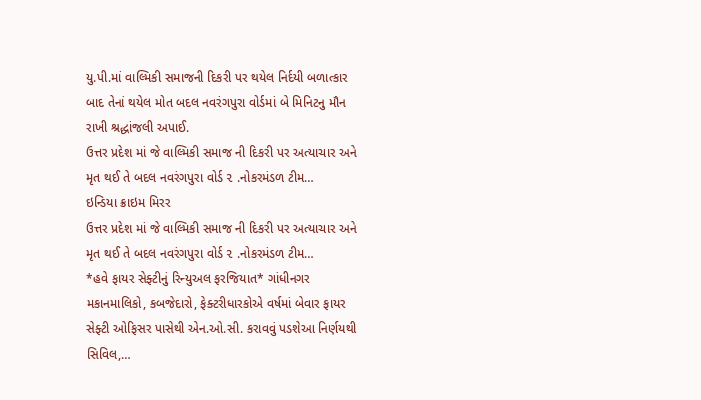યુ.પી.માં વાલ્મિકી સમાજની દિકરી પર થયેલ નિર્દયી બળાત્કાર બાદ તેનાં થયેલ મોત બદલ નવરંગપુરા વોર્ડમાં બે મિનિટનુ મૌન રાખી શ્રદ્ધાંજલી અપાઈ.
ઉત્તર પ્રદેશ માં જે વાલ્મિકી સમાજ ની દિકરી પર અત્યાચાર અને મૃત થઈ તે બદલ નવરંગપુરા વોર્ડ ૨ .નોકરમંડળ ટીમ…
ઇન્ડિયા ક્રાઇમ મિરર
ઉત્તર પ્રદેશ માં જે વાલ્મિકી સમાજ ની દિકરી પર અત્યાચાર અને મૃત થઈ તે બદલ નવરંગપુરા વોર્ડ ૨ .નોકરમંડળ ટીમ…
*હવે ફાયર સેફ્ટીનું રિન્યુઅલ ફરજિયાત* ગાંધીનગર મકાનમાલિકો, કબજેદારો, ફેક્ટરીધારકોએ વર્ષમાં બેવાર ફાયર સેફ્ટી ઓફિસર પાસેથી એન.ઓ.સી. કરાવવું પડશેઆ નિર્ણયથી સિવિલ,…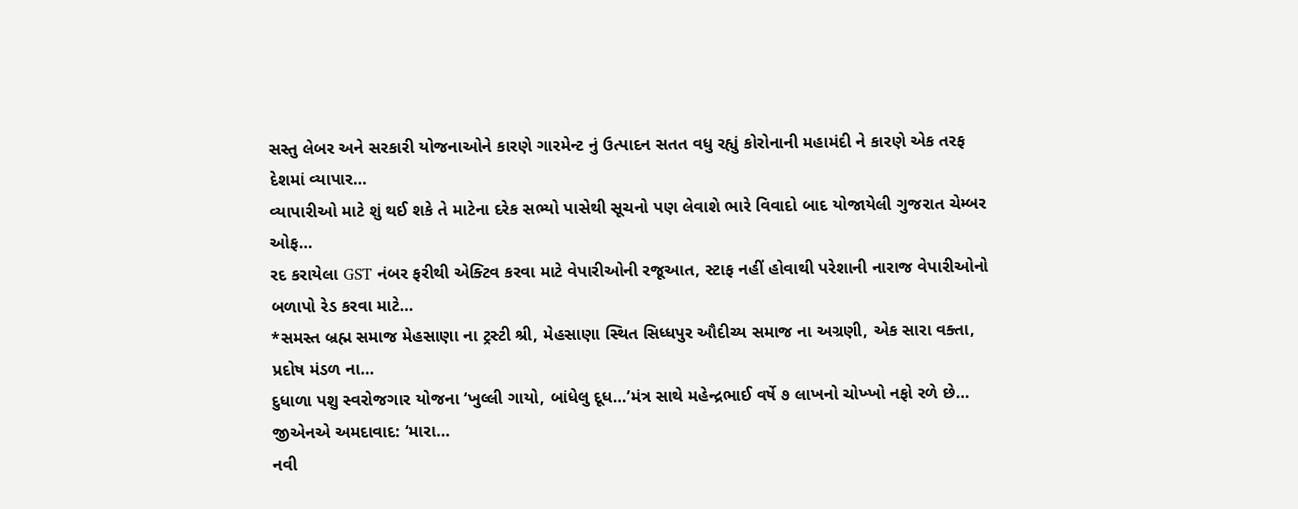સસ્તુ લેબર અને સરકારી યોજનાઓને કારણે ગારમેન્ટ નું ઉત્પાદન સતત વધુ રહ્યું કોરોનાની મહામંદી ને કારણે એક તરફ દેશમાં વ્યાપાર…
વ્યાપારીઓ માટે શું થઈ શકે તે માટેના દરેક સભ્યો પાસેથી સૂચનો પણ લેવાશે ભારે વિવાદો બાદ યોજાયેલી ગુજરાત ચેમ્બર ઓફ…
રદ કરાયેલા GST નંબર ફરીથી એક્ટિવ કરવા માટે વેપારીઓની રજૂઆત, સ્ટાફ નહીં હોવાથી પરેશાની નારાજ વેપારીઓનો બળાપો રેડ કરવા માટે…
*સમસ્ત બ્રહ્મ સમાજ મેહસાણા ના ટ્રસ્ટી શ્રી, મેહસાણા સ્થિત સિધ્ધપુર ઔદીચ્ય સમાજ ના અગ્રણી, એક સારા વક્તા, પ્રદોષ મંડળ ના…
દુધાળા પશુ સ્વરોજગાર યોજના ‘ખુલ્લી ગાયો, બાંધેલુ દૂધ…’મંત્ર સાથે મહેન્દ્રભાઈ વર્ષે ૭ લાખનો ચોખ્ખો નફો રળે છે… જીએનએ અમદાવાદ: ‘મારા…
નવી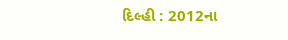દિલ્હી : 2012ના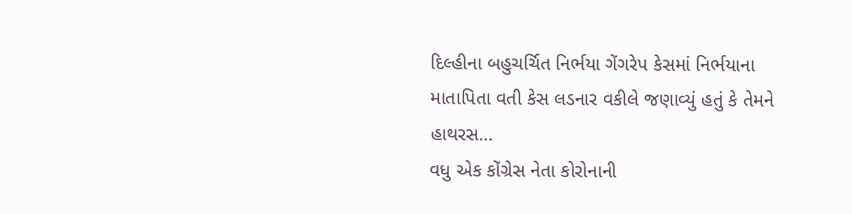દિલ્હીના બહુચર્ચિત નિર્ભયા ગેંગરેપ કેસમાં નિર્ભયાના માતાપિતા વતી કેસ લડનાર વકીલે જણાવ્યું હતું કે તેમને હાથરસ…
વધુ એક કોંગ્રેસ નેતા કોરોનાની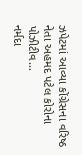ઝપેટમાં આવ્યા કોંગ્રેસના વરિષ્ઠ નેતા અહમદ પટેલ કોરોના પોઝીટીવ…
નર્મદા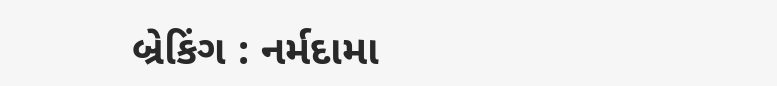બ્રેકિંગ : નર્મદામા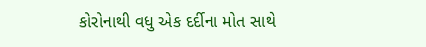કોરોનાથી વધુ એક દર્દીના મોત સાથે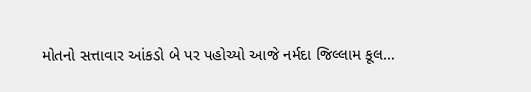મોતનો સત્તાવાર આંકડો બે પર પહોચ્યો આજે નર્મદા જિલ્લામ કૂલ…